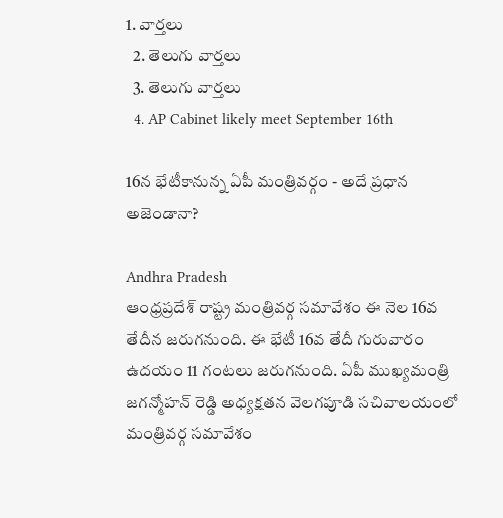1. వార్తలు
  2. తెలుగు వార్తలు
  3. తెలుగు వార్తలు
  4. AP Cabinet likely meet September 16th

16న భేటీకానున్న ఏపీ మంత్రివర్గం - అదే ప్రధాన అజెండానా?

Andhra Pradesh
ఆంధ్రప్రదేశ్ రాష్ట్ర మంత్రివర్గ సమావేశం ఈ నెల 16వ తేదీన జరుగనుంది. ఈ భేటీ 16వ తేదీ గురువారం ఉదయం 11 గంటలు జరుగనుంది. ఏపీ ముఖ్యమంత్రి జగన్మోహన్ రెడ్డి అధ్యక్షతన వెలగపూడి సచివాలయం‌లో మంత్రివర్గ సమావేశం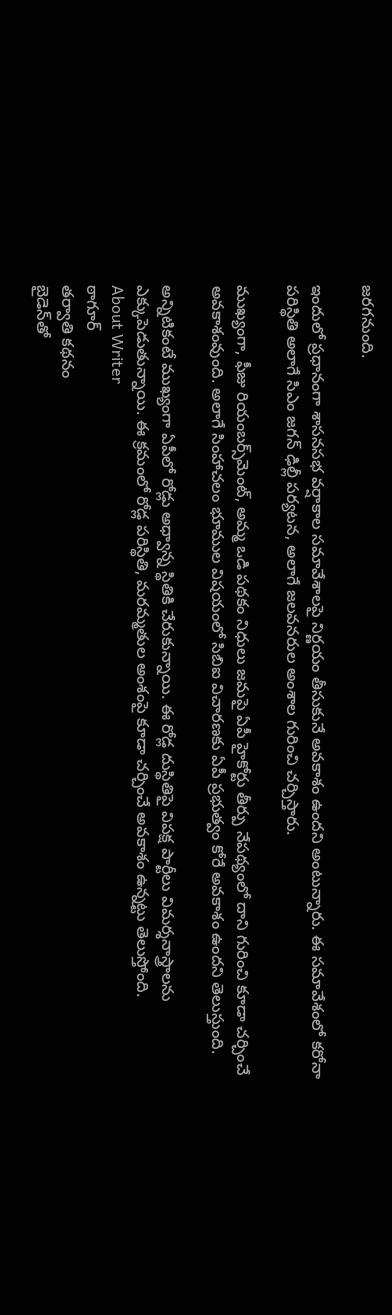జరగనుంది.

ఇందులో ప్రధానంగా శాసనసభ వర్షాకాల సమావేశాలపై నిర్ణయం తీసుకునే అవకాశం ఉందని అంటున్నారు. ఈ సమావేశంలో కరోనా పరిస్థితి అలాగే సిఎం జగన్ ఢిల్లీ పర్యటన, అలాగే జలవనరుల అంశాల గురించి చర్చిస్తారు.

ముఖ్యంగా, ఫీజు రియంబర్స్‌మెంట్‌, అమ్మ ఒడి పథకం నిధులు జమపై ఏపీ హైకోర్టు తీర్పు నేపథ్యంలో దాని గురించి కూడా చర్చించే అవకాశంవుంది. అలాగే సింహాచలం భూముల విషయంలో సిబిఐ విచారణకు ఏపీ ప్రభుత్వం కోరే అవకాశం ఉందని తెలుస్తుంది.

అన్నిటికంటే ముఖ్యంగా ఏపీలో రోడ్లు అధ్వాన్న స్థితికి చేరుకున్నాయి. ఈ రోడ్ల దుస్థితిపై విపక్ష పార్టీలు విమర్శనాస్త్రాలను ఎక్కుపెడుతున్నాయి. ఈ క్రమంలో రోడ్ల పరిస్థితి, మరమ్మతుల అంశంపై కూడా చర్చించే అవకాశం ఉన్నట్టు తెలుస్తోంది.
About Writer
ఠాగూర్
తర్వాతి కథనం
బైడెన్‌తో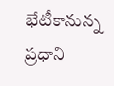భేటీకానున్న ప్రధాని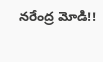నరేంద్ర మోడి!!